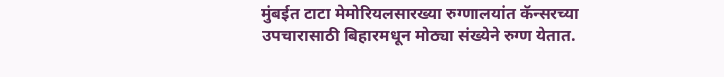मुंबईत टाटा मेमोरियलसारख्या रुग्णालयांत कॅन्सरच्या उपचारासाठी बिहारमधून मोठ्या संख्येने रुग्ण येतात.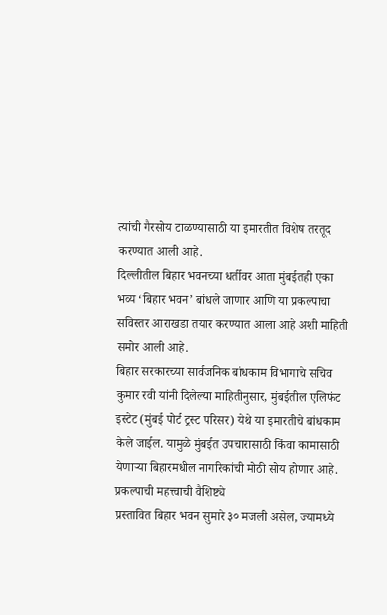त्यांची गैरसोय टाळण्यासाठी या इमारतीत विशेष तरतूद करण्यात आली आहे.
दिल्लीतील बिहार भवनच्या धर्तीवर आता मुंबईतही एका भव्य ‘बिहार भवन’ बांधले जाणार आणि या प्रकल्पाचा सविस्तर आराखडा तयार करण्यात आला आहे अशी माहिती समोर आली आहे.
बिहार सरकारच्या सार्वजनिक बांधकाम विभागाचे सचिव कुमार रवी यांनी दिलेल्या माहितीनुसार, मुंबईतील एलिफंट इस्टेट (मुंबई पोर्ट ट्रस्ट परिसर) येथे या इमारतीचे बांधकाम केले जाईल. यामुळे मुंबईत उपचारासाठी किंवा कामासाठी येणाऱ्या बिहारमधील नागरिकांची मोठी सोय होणार आहे.
प्रकल्पाची महत्त्वाची वैशिष्ट्ये
प्रस्तावित बिहार भवन सुमारे ३० मजली असेल, ज्यामध्ये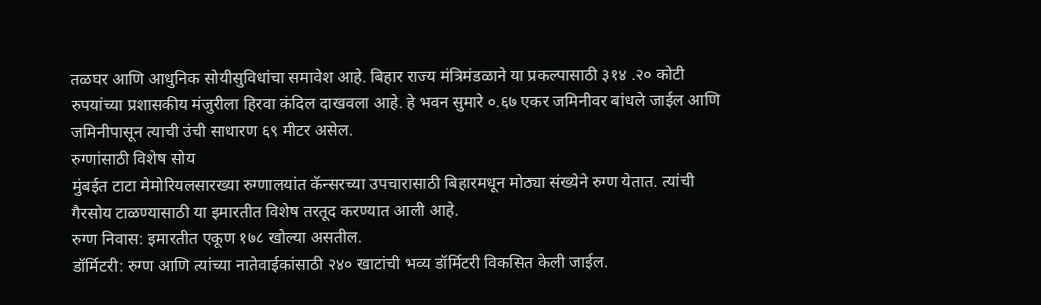तळघर आणि आधुनिक सोयीसुविधांचा समावेश आहे. बिहार राज्य मंत्रिमंडळाने या प्रकल्पासाठी ३१४ .२० कोटी रुपयांच्या प्रशासकीय मंजुरीला हिरवा कंदिल दाखवला आहे. हे भवन सुमारे ०.६७ एकर जमिनीवर बांधले जाईल आणि जमिनीपासून त्याची उंची साधारण ६९ मीटर असेल.
रुग्णांसाठी विशेष सोय
मुंबईत टाटा मेमोरियलसारख्या रुग्णालयांत कॅन्सरच्या उपचारासाठी बिहारमधून मोठ्या संख्येने रुग्ण येतात. त्यांची गैरसोय टाळण्यासाठी या इमारतीत विशेष तरतूद करण्यात आली आहे.
रुग्ण निवास: इमारतीत एकूण १७८ खोल्या असतील.
डॉर्मिटरी: रुग्ण आणि त्यांच्या नातेवाईकांसाठी २४० खाटांची भव्य डॉर्मिटरी विकसित केली जाईल.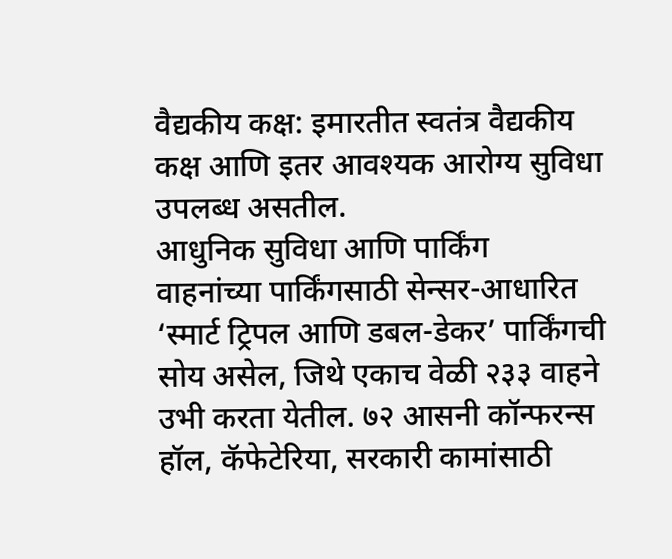वैद्यकीय कक्ष: इमारतीत स्वतंत्र वैद्यकीय कक्ष आणि इतर आवश्यक आरोग्य सुविधा उपलब्ध असतील.
आधुनिक सुविधा आणि पार्किंग
वाहनांच्या पार्किंगसाठी सेन्सर-आधारित ‘स्मार्ट ट्रिपल आणि डबल-डेकर’ पार्किंगची सोय असेल, जिथे एकाच वेळी २३३ वाहने उभी करता येतील. ७२ आसनी कॉन्फरन्स हॉल, कॅफेटेरिया, सरकारी कामांसाठी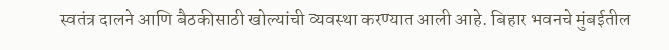स्वतंत्र दालने आणि बैठकीसाठी खोल्यांची व्यवस्था करण्यात आली आहे. बिहार भवनचे मुंबईतील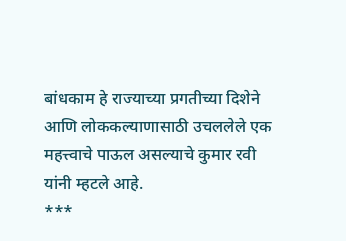बांधकाम हे राज्याच्या प्रगतीच्या दिशेने आणि लोककल्याणासाठी उचललेले एक महत्त्वाचे पाऊल असल्याचे कुमार रवी यांनी म्हटले आहे.
***